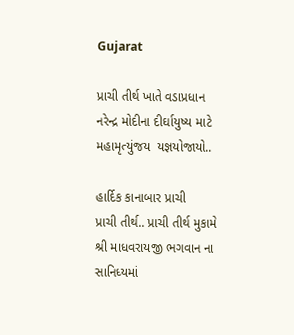Gujarat

પ્રાચી તીર્થ ખાતે વડાપ્રધાન નરેન્દ્ર મોદીના દીર્ઘાયુષ્ય માટે  મહામૃત્યુંજય  યજ્ઞયોજાયો..

હાર્દિક કાનાબાર પ્રાચી
પ્રાચી તીર્થ.. પ્રાચી તીર્થ મુકામે શ્રી માધવરાયજી ભગવાન ના સાનિધ્યમાં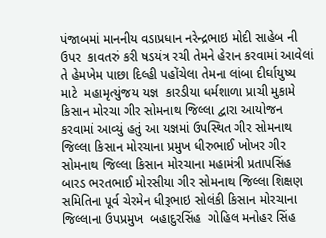પંજાબમાં માનનીય વડાપ્રધાન નરેન્દ્રભાઇ મોદી સાહેબ ની  ઉપર  કાવતરું કરી ષડયંત્ર રચી તેમને હેરાન કરવામાં આવેલાં તે હેમખેમ પાછા દિલ્હી પહોંચેલા તેમના લાંબા દીર્ઘાયુષ્ય માટે  મહામૃત્યુંજય યજ્ઞ  કારડીયા ધર્મશાળા પ્રાચી મુકામે કિસાન મોરચા ગીર સોમનાથ જિલ્લા દ્વારા આયોજન કરવામાં આવ્યું હતું આ યજ્ઞમાં ઉપસ્થિત ગીર સોમનાથ જિલ્લા કિસાન મોરચાના પ્રમુખ ધીરુભાઈ ખોખર ગીર સોમનાથ જિલ્લા કિસાન મોરચાના મહામંત્રી પ્રતાપસિંહ બારડ ભરતભાઈ મોરસીયા ગીર સોમનાથ જિલ્લા શિક્ષણ સમિતિના પૂર્વ ચેરમેન ધીરૂભાઇ સોલંકી કિસાન મોરચાના જિલ્લાના ઉપપ્રમુખ  બહાદુરસિંહ  ગોહિલ મનોહર સિંહ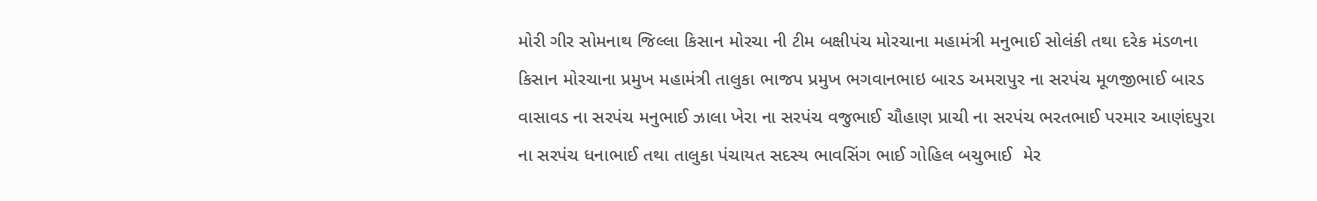મોરી ગીર સોમનાથ જિલ્લા કિસાન મોરચા ની ટીમ બક્ષીપંચ મોરચાના મહામંત્રી મનુભાઈ સોલંકી તથા દરેક મંડળના કિસાન મોરચાના પ્રમુખ મહામંત્રી તાલુકા ભાજપ પ્રમુખ ભગવાનભાઇ બારડ અમરાપુર ના સરપંચ મૂળજીભાઈ બારડ વાસાવડ ના સરપંચ મનુભાઈ ઝાલા ખેરા ના સરપંચ વજુભાઈ ચૌહાણ પ્રાચી ના સરપંચ ભરતભાઈ પરમાર આણંદપુરા ના સરપંચ ધનાભાઈ તથા તાલુકા પંચાયત સદસ્ય ભાવસિંગ ભાઈ ગોહિલ બચુભાઈ  મેર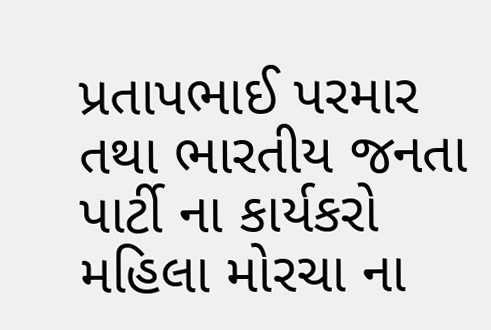પ્રતાપભાઈ પરમાર તથા ભારતીય જનતા પાર્ટી ના કાર્યકરો મહિલા મોરચા ના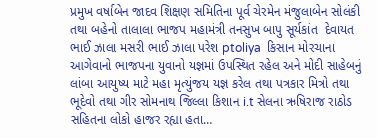પ્રમુખ વર્ષાબેન જાદવ શિક્ષણ સમિતિના પૂર્વ ચેરમેન મંજુલાબેન સોલંકી તથા બહેનો તાલાલા ભાજપ મહામંત્રી તનસુખ બાપુ સૂર્યકાંત  દેવાયત ભાઈ ઝાલા મસરી ભાઈ ઝાલા પરેશ ptoliya  કિસાન મોરચાના આગેવાનો ભાજપના યુવાનો યજ્ઞમાં ઉપસ્થિત રહેલ અને મોદી સાહેબનું લાંબા આયુષ્ય માટે મહા મૃત્યુંજય યજ્ઞ કરેલ તથા પત્રકાર મિત્રો તથા ભૂદેવો તથા ગીર સોમનાથ જિલ્લા કિશાન i.t સેલના ઋષિરાજ રાઠોડ સહિતના લોકો હાજર રહ્યા હતા…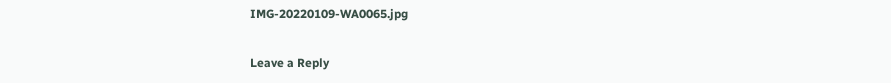IMG-20220109-WA0065.jpg

Leave a Reply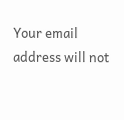Your email address will not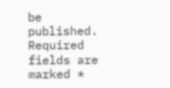be published. Required fields are marked *